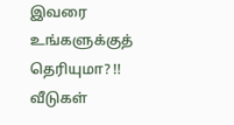இவரை உங்களுக்குத் தெரியுமா? !!
வீடுகள்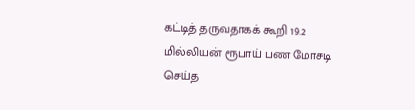கட்டித் தருவதாகக் கூறி 19.2 மில்லியன் ரூபாய் பண மோசடி செய்த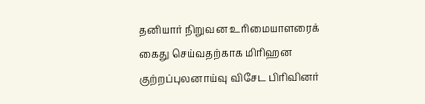தனியார் நிறுவன உரிமையாளரைக் கைது செய்வதற்காக மிரிஹன குற்றப்புலனாய்வு விசேட பிரிவினர்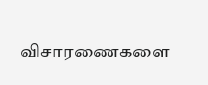விசாரணைகளை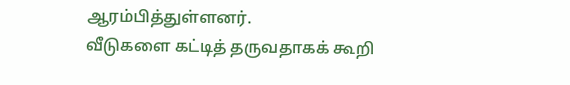ஆரம்பித்துள்ளனர்.
வீடுகளை கட்டித் தருவதாகக் கூறி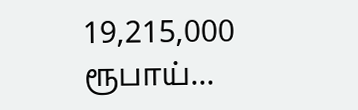19,215,000 ரூபாய்…